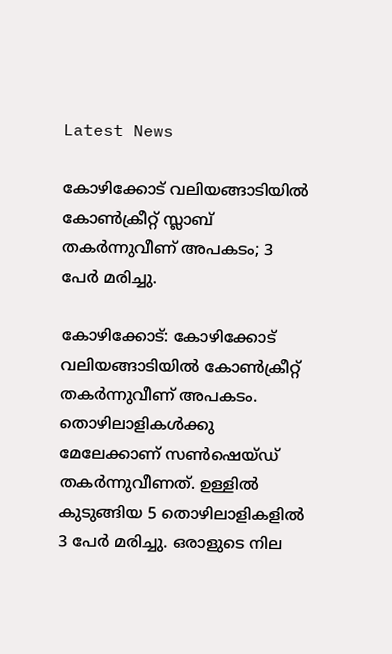Latest News

കോഴിക്കോട് വലിയങ്ങാടിയിൽ കോൺക്രീറ്റ് സ്ലാബ് തകർന്നുവീണ് അപകടം; 3 പേർ മരിച്ചു.

കോഴിക്കോട്: കോഴിക്കോട് വലിയങ്ങാടിയിൽ കോൺക്രീറ്റ് തകർന്നുവീണ് അപകടം. തൊഴിലാളികൾക്കു മേലേക്കാണ് സൺഷെയ്ഡ് തകർന്നുവീണത്. ഉള്ളിൽ കുടുങ്ങിയ 5 തൊഴിലാളികളിൽ 3 പേർ മരിച്ചു. ഒരാളുടെ നില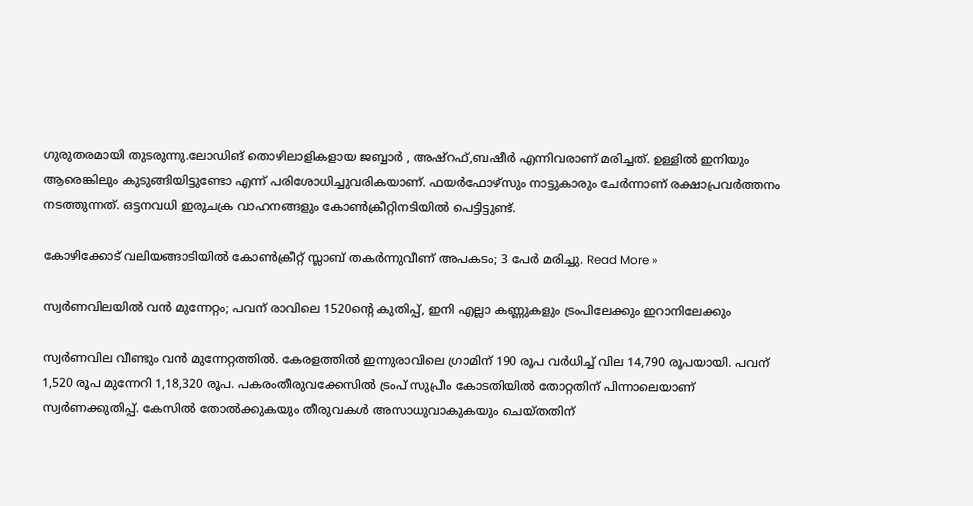ഗുരുതരമായി തുടരുന്നു.ലോഡിങ് തൊഴിലാളികളായ ജബ്ബാർ , അഷ്‌റഫ്,ബഷീർ എന്നിവരാണ് മരിച്ചത്. ഉള്ളിൽ ഇനിയും ആരെങ്കിലും കുടുങ്ങിയിട്ടുണ്ടോ എന്ന് പരിശോധിച്ചുവരികയാണ്. ഫയർഫോഴ്സും നാട്ടുകാരും ചേർന്നാണ് രക്ഷാപ്രവർത്തനം നടത്തുന്നത്. ഒട്ടനവധി ഇരുചക്ര വാഹനങ്ങളും കോൺക്രീറ്റിനടിയിൽ പെട്ടിട്ടുണ്ട്.

കോഴിക്കോട് വലിയങ്ങാടിയിൽ കോൺക്രീറ്റ് സ്ലാബ് തകർന്നുവീണ് അപകടം; 3 പേർ മരിച്ചു. Read More »

സ്വർണവിലയിൽ വൻ മുന്നേറ്റം; പവന് രാവിലെ 1520ന്റെ കുതിപ്പ്, ഇനി എല്ലാ കണ്ണുകളും ട്രംപിലേക്കും ഇറാനിലേക്കും

സ്വർണവില വീണ്ടും വൻ മുന്നേറ്റത്തിൽ. കേരളത്തിൽ ഇന്നുരാവിലെ ഗ്രാമിന് 190 രൂപ വർധിച്ച് വില 14,790 രൂപയായി. പവന് 1,520 രൂപ മുന്നേറി 1,18,320 രൂപ. പകരംതീരുവക്കേസിൽ ട്രംപ് സുപ്രീം കോടതിയിൽ തോറ്റതിന് പിന്നാലെയാണ് സ്വർണക്കുതിപ്പ്. കേസിൽ തോൽക്കുകയും തീരുവകൾ അസാധുവാകുകയും ചെയ്‌തതിന്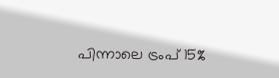പിന്നാലെ ട്രംപ് 15%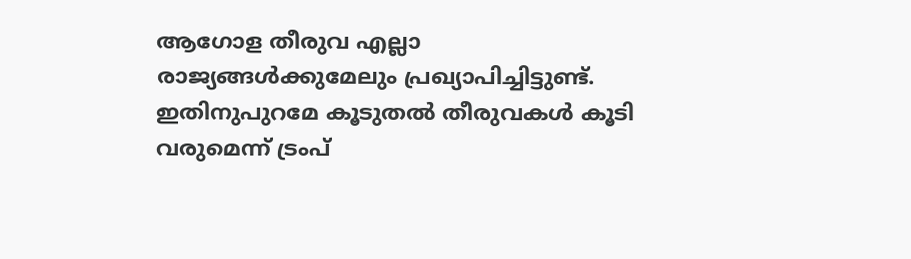ആഗോള തീരുവ എല്ലാ രാജ്യങ്ങൾക്കുമേലും പ്രഖ്യാപിച്ചിട്ടുണ്ട്. ഇതിനുപുറമേ കൂടുതൽ തീരുവകൾ കൂടി വരുമെന്ന് ട്രംപ്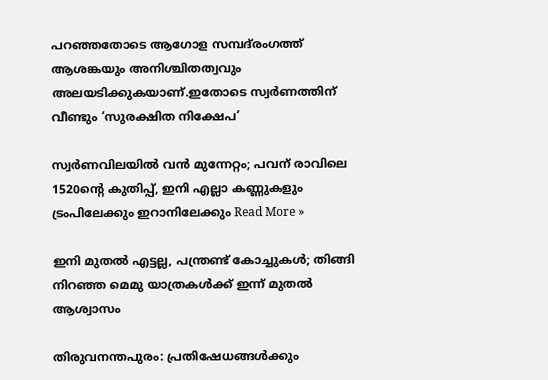പറഞ്ഞതോടെ ആഗോള സമ്പദ്‌രംഗത്ത് ആശങ്കയും അനിശ്ചിതത്വവും അലയടിക്കുകയാണ്.ഇതോടെ സ്വർണത്തിന് വീണ്ടും ‘സുരക്ഷിത നിക്ഷേപ’

സ്വർണവിലയിൽ വൻ മുന്നേറ്റം; പവന് രാവിലെ 1520ന്റെ കുതിപ്പ്, ഇനി എല്ലാ കണ്ണുകളും ട്രംപിലേക്കും ഇറാനിലേക്കും Read More »

ഇനി മുതൽ എട്ടല്ല, പന്ത്രണ്ട് കോച്ചുകൾ; തിങ്ങി നിറഞ്ഞ മെമു യാത്രകൾക്ക് ഇന്ന് മുതൽ ആശ്വാസം

തിരുവനന്തപുരം: പ്രതിഷേധങ്ങൾക്കും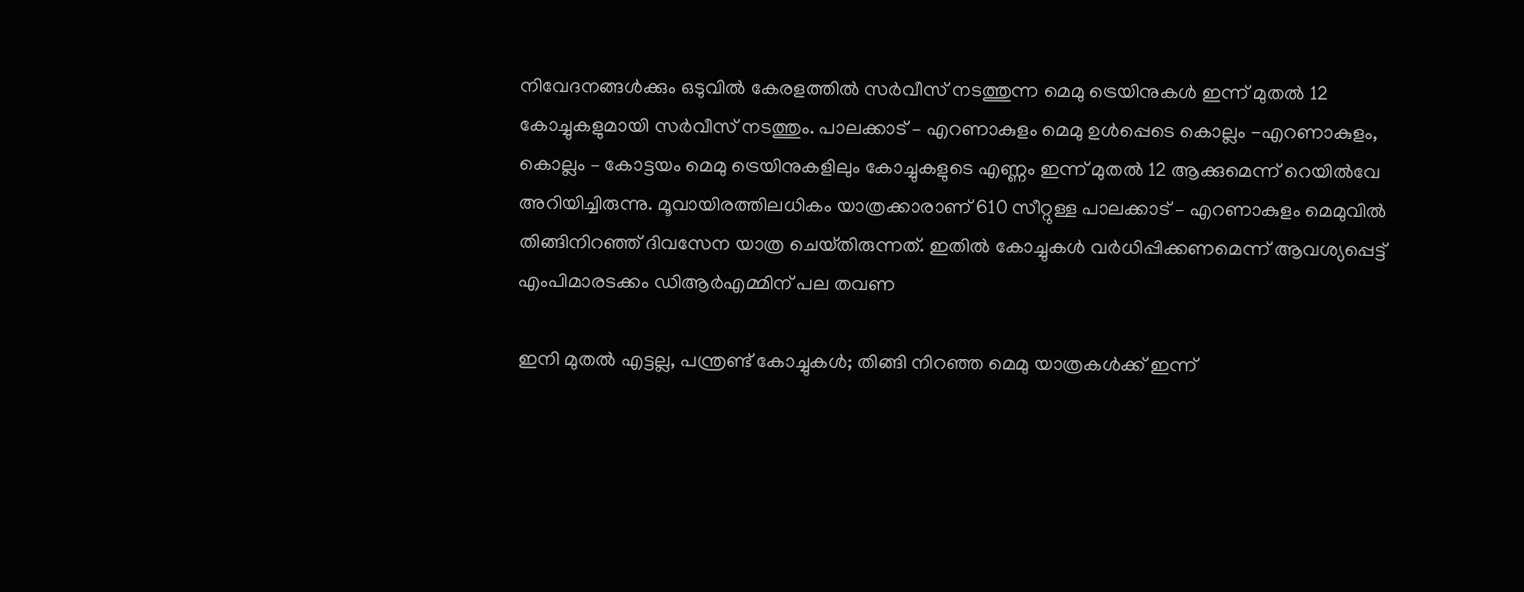നിവേദനങ്ങൾക്കും ഒടുവിൽ കേരളത്തിൽ സർവീസ് നടത്തുന്ന മെമു ട്രെയിനുകൾ ഇന്ന് മുതൽ 12 കോച്ചുകളുമായി സർവീസ് നടത്തും. പാലക്കാട് – എറണാകുളം മെമു ഉൾപ്പെടെ കൊല്ലം -എറണാകുളം, കൊല്ലം – കോട്ടയം മെമു ട്രെയിനുകളിലും കോച്ചുകളുടെ എണ്ണം ഇന്ന് മുതൽ 12 ആക്കുമെന്ന് റെയിൽവേ അറിയിച്ചിരുന്നു. മൂവായിരത്തിലധികം യാത്രക്കാരാണ് 610 സീറ്റുള്ള പാലക്കാട് – എറണാകുളം മെമുവിൽ തിങ്ങിനിറഞ്ഞ് ദിവസേന യാത്ര ചെയ്‌തിരുന്നത്. ഇതിൽ കോച്ചുകൾ വർധിപ്പിക്കണമെന്ന് ആവശ്യപ്പെട്ട് എംപിമാരടക്കം ഡിആർഎമ്മിന് പല തവണ

ഇനി മുതൽ എട്ടല്ല, പന്ത്രണ്ട് കോച്ചുകൾ; തിങ്ങി നിറഞ്ഞ മെമു യാത്രകൾക്ക് ഇന്ന്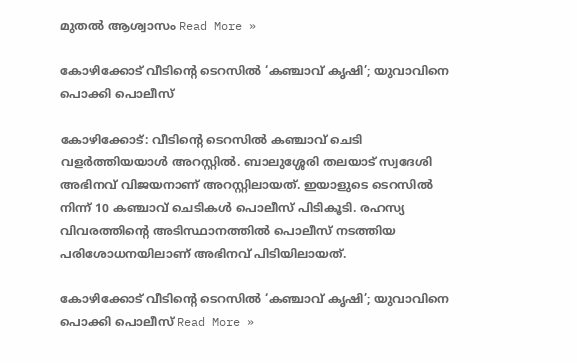മുതൽ ആശ്വാസം Read More »

കോഴിക്കോട് വീടിൻ്റെ ടെറസിൽ ‘കഞ്ചാവ് കൃഷി’; യുവാവിനെ പൊക്കി പൊലീസ്

കോഴിക്കോട്: വീടിൻ്റെ ടെറസിൽ കഞ്ചാവ് ചെടി വളർത്തിയയാൾ അറസ്റ്റിൽ. ബാലുശ്ശേരി തലയാട് സ്വദേശി അഭിനവ് വിജയനാണ് അറസ്റ്റിലായത്. ഇയാളുടെ ടെറസിൽ നിന്ന് 10 കഞ്ചാവ് ചെടികൾ പൊലീസ് പിടികൂടി. രഹസ്യ വിവരത്തിന്റെ അടിസ്ഥാനത്തിൽ പൊലീസ് നടത്തിയ പരിശോധനയിലാണ് അഭിനവ് പിടിയിലായത്.

കോഴിക്കോട് വീടിൻ്റെ ടെറസിൽ ‘കഞ്ചാവ് കൃഷി’; യുവാവിനെ പൊക്കി പൊലീസ് Read More »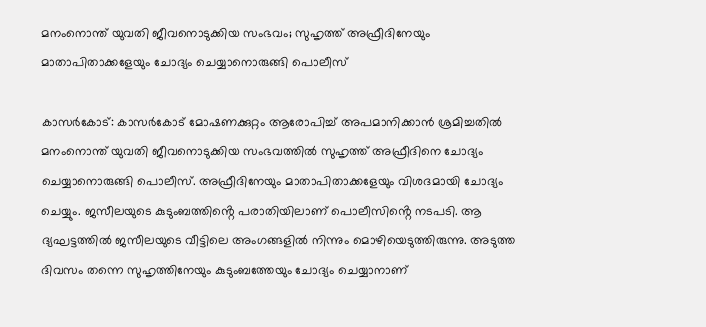മനംനൊന്ത് യുവതി ജീവനൊടുക്കിയ സംഭവം; സുഹൃത്ത് അഫ്രീദിനേയും മാതാപിതാക്കളേയും ചോദ്യം ചെയ്യാനൊരുങ്ങി പൊലീസ്

കാസർകോട്: കാസർകോട് മോഷണക്കുറ്റം ആരോപിച്ച് അപമാനിക്കാൻ ശ്രമിച്ചതിൽ മനംനൊന്ത് യുവതി ജീവനൊടുക്കിയ സംഭവത്തിൽ സുഹൃത്ത് അഫ്രീദിനെ ചോദ്യം ചെയ്യാനൊരുങ്ങി പൊലീസ്. അഫ്രീദിനേയും മാതാപിതാക്കളേയും വിശദമായി ചോദ്യം ചെയ്യും. ജസീലയുടെ കുടുംബത്തിൻ്റെ പരാതിയിലാണ് പൊലീസിൻ്റെ നടപടി. ആ ദ്യഘട്ടത്തിൽ ജസീലയുടെ വീട്ടിലെ അംഗങ്ങളിൽ നിന്നും മൊഴിയെടുത്തിരുന്നു. അടുത്ത ദിവസം തന്നെ സുഹൃത്തിനേയും കുടുംബത്തേയും ചോദ്യം ചെയ്യാനാണ്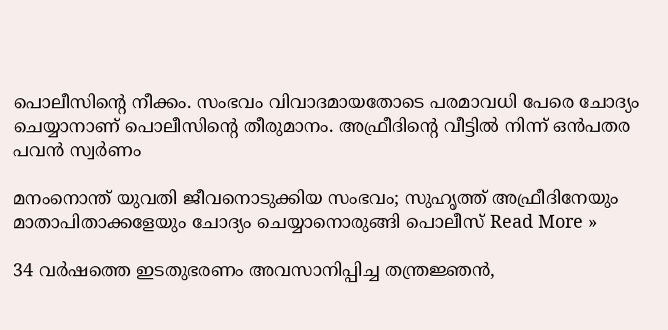പൊലീസിന്റെ നീക്കം. സംഭവം വിവാദമായതോടെ പരമാവധി പേരെ ചോദ്യം ചെയ്യാനാണ് പൊലീസിന്റെ തീരുമാനം. അഫ്രീദിൻ്റെ വീട്ടിൽ നിന്ന് ഒൻപതര പവൻ സ്വർണം

മനംനൊന്ത് യുവതി ജീവനൊടുക്കിയ സംഭവം; സുഹൃത്ത് അഫ്രീദിനേയും മാതാപിതാക്കളേയും ചോദ്യം ചെയ്യാനൊരുങ്ങി പൊലീസ് Read More »

34 വർഷത്തെ ഇടതുഭരണം അവസാനിപ്പിച്ച തന്ത്രജ്ഞൻ,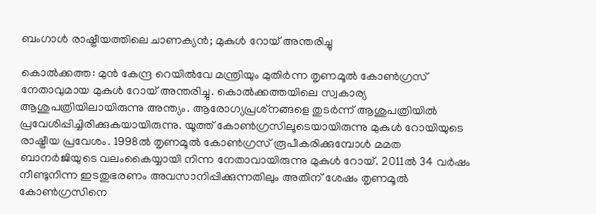ബംഗാൾ രാഷ്ട്രീയത്തിലെ ചാണക്യൻ; മുകുൾ റോയ് അന്തരിച്ചു

കൊൽക്കത്ത: മുൻ കേന്ദ്ര റെയിൽവേ മന്ത്രിയും മുതിർന്ന തൃണമൂൽ കോൺഗ്രസ് നേതാവുമായ മുകുൾ റോയ് അന്തരിച്ചു. കൊൽക്കത്തയിലെ സ്വകാര്യ ആശുപത്രിയിലായിരുന്നു അന്ത്യം. ആരോഗ്യപ്രശ്‌നങ്ങളെ തുടർന്ന് ആശുപത്രിയിൽ പ്രവേശിപ്പിച്ചിരിക്കുകയായിരുന്നു. യൂത്ത് കോൺഗ്രസിലൂടെയായിരുന്നു മുകുൾ റോയിയുടെ രാഷ്ട്രീയ പ്രവേശം. 1998ൽ തൃണമൂൽ കോൺഗ്രസ് രൂപീകരിക്കുമ്പോൾ മമത ബാനർജിയുടെ വലംകൈയ്യായി നിന്ന നേതാവായിരുന്നു മുകുൾ റോയ്. 2011ൽ 34 വർഷം നീണ്ടുനിന്ന ഇടതുഭരണം അവസാനിപ്പിക്കുന്നതിലും അതിന് ശേഷം തൃണമൂൽ കോൺഗ്രസിനെ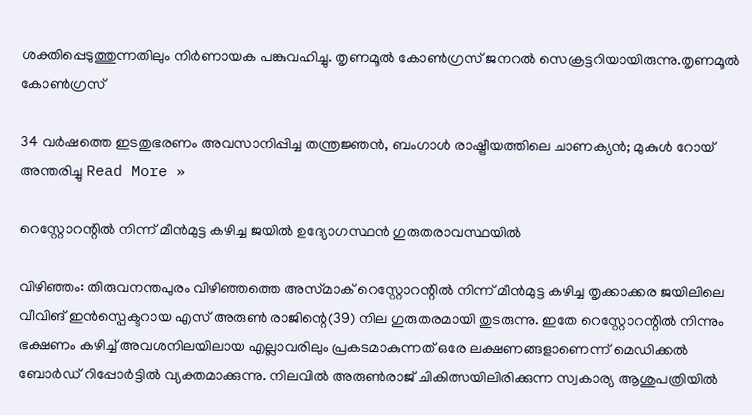ശക്തിപ്പെടുത്തുന്നതിലും നിർണായക പങ്കുവഹിച്ചു. തൃണമൂൽ കോൺഗ്രസ് ജനറൽ സെക്രട്ടറിയായിരുന്നു.തൃണമൂൽ കോൺഗ്രസ്

34 വർഷത്തെ ഇടതുഭരണം അവസാനിപ്പിച്ച തന്ത്രജ്ഞൻ, ബംഗാൾ രാഷ്ട്രീയത്തിലെ ചാണക്യൻ; മുകുൾ റോയ് അന്തരിച്ചു Read More »

റെസ്റ്റോറന്റിൽ നിന്ന് മീൻമുട്ട കഴിച്ച ജയിൽ ഉദ്യോഗസ്ഥൻ ഗുരുതരാവസ്ഥയിൽ

വിഴിഞ്ഞം: തിരുവനന്തപുരം വിഴിഞ്ഞത്തെ അസ്‌മാക് റെസ്റ്റോറന്റിൽ നിന്ന് മീൻമുട്ട കഴിച്ച തൃക്കാക്കര ജയിലിലെ വീവിങ് ഇൻസ്പെക്ടറായ എസ് അരുൺ രാജിന്റെ(39) നില ഗുരുതരമായി തുടരുന്നു. ഇതേ റെസ്റ്റോറന്റിൽ നിന്നും ഭക്ഷണം കഴിച്ച് അവശനിലയിലായ എല്ലാവരിലും പ്രകടമാകുന്നത് ഒരേ ലക്ഷണങ്ങളാണെന്ന് മെഡിക്കൽ ബോർഡ് റിപ്പോർട്ടിൽ വ്യക്തമാക്കുന്നു. നിലവിൽ അരുൺരാജ് ചികിത്സയിലിരിക്കുന്ന സ്വകാര്യ ആശുപത്രിയിൽ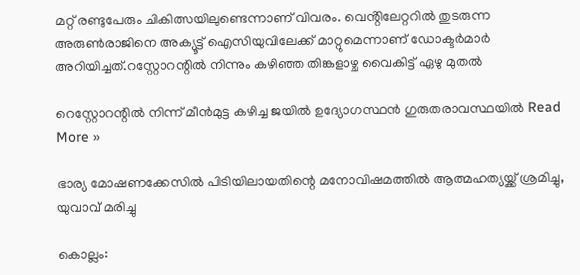മറ്റ് രണ്ടുപേരും ചികിത്സയിലുണ്ടെന്നാണ് വിവരം. വെൻ്റിലേറ്ററിൽ തുടരുന്ന അരുൺരാജിനെ അക്യൂട്ട് ഐസിയുവിലേക്ക് മാറ്റുമെന്നാണ് ഡോക്ടർമാർ അറിയിച്ചത്.റസ്റ്റോറന്റിൽ നിന്നും കഴിഞ്ഞ തിങ്കളാഴ്ച‌ വൈകിട്ട് ഏഴു മുതൽ

റെസ്റ്റോറന്റിൽ നിന്ന് മീൻമുട്ട കഴിച്ച ജയിൽ ഉദ്യോഗസ്ഥൻ ഗുരുതരാവസ്ഥയിൽ Read More »

ഭാര്യ മോഷണക്കേസിൽ പിടിയിലായതിന്റെ മനോവിഷമത്തിൽ ആത്മഹത്യയ്ക്ക് ശ്രമിച്ചു, യുവാവ് മരിച്ചു

കൊല്ലം: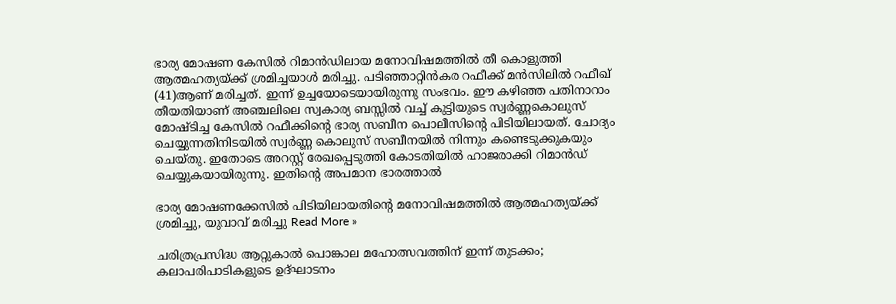ഭാര്യ മോഷണ കേസിൽ റിമാൻഡിലായ മനോവിഷമത്തിൽ തീ കൊളുത്തി ആത്മഹത്യയ്ക്ക് ശ്രമിച്ചയാൾ മരിച്ചു. പടിഞ്ഞാറ്റിൻകര റഫീക്ക് മൻസിലിൽ റഫീഖ് (41)ആണ് മരിച്ചത്. ഇന്ന് ഉച്ചയോടെയായിരുന്നു സംഭവം. ഈ കഴിഞ്ഞ പതിനാറാം തീയതിയാണ് അഞ്ചലിലെ സ്വകാര്യ ബസ്സിൽ വച്ച് കുട്ടിയുടെ സ്വർണ്ണകൊലുസ് മോഷ്ടിച്ച കേസിൽ റഫീക്കിൻ്റെ ഭാര്യ സബീന പൊലീസിൻ്റെ പിടിയിലായത്. ചോദ്യം ചെയ്യുന്നതിനിടയിൽ സ്വർണ്ണ കൊലുസ് സബീനയിൽ നിന്നും കണ്ടെടുക്കുകയും ചെയ്തു. ഇതോടെ അറസ്റ്റ് രേഖപ്പെടുത്തി കോടതിയിൽ ഹാജരാക്കി റിമാൻഡ് ചെയ്യുകയായിരുന്നു. ഇതിൻ്റെ അപമാന ഭാരത്താൽ

ഭാര്യ മോഷണക്കേസിൽ പിടിയിലായതിന്റെ മനോവിഷമത്തിൽ ആത്മഹത്യയ്ക്ക് ശ്രമിച്ചു, യുവാവ് മരിച്ചു Read More »

ചരിത്രപ്രസിദ്ധ ആറ്റുകാൽ പൊങ്കാല മഹോത്സവത്തിന് ഇന്ന് തുടക്കം; കലാപരിപാടികളുടെ ഉദ്ഘാടനം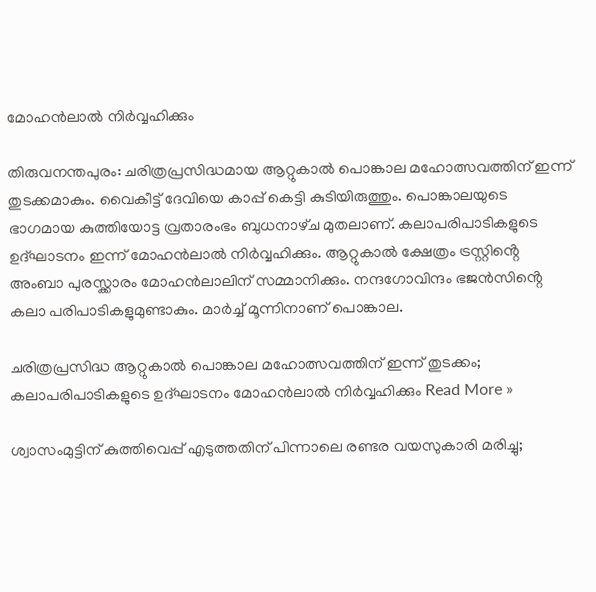മോഹൻലാൽ നിർവ്വഹിക്കും

തിരുവനന്തപുരം: ചരിത്രപ്രസിദ്ധമായ ആറ്റുകാൽ പൊങ്കാല മഹോത്സവത്തിന് ഇന്ന് തുടക്കമാകും. വൈകീട്ട് ദേവിയെ കാപ്പ് കെട്ടി കുടിയിരുത്തും. പൊങ്കാലയുടെ ഭാഗമായ കുത്തിയോട്ട വ്രതാരംഭം ബുധനാഴ്‌ച മുതലാണ്. കലാപരിപാടികളുടെ ഉദ്ഘാടനം ഇന്ന് മോഹൻലാൽ നിർവ്വഹിക്കും. ആറ്റുകാൽ ക്ഷേത്രം ട്രസ്റ്റിൻ്റെ അംബാ പുരസ്ക്കാരം മോഹൻലാലിന് സമ്മാനിക്കും. നന്ദഗോവിന്ദം ഭജൻസിൻ്റെ കലാ പരിപാടികളുമുണ്ടാകും. മാർച്ച് മൂന്നിനാണ് പൊങ്കാല.

ചരിത്രപ്രസിദ്ധ ആറ്റുകാൽ പൊങ്കാല മഹോത്സവത്തിന് ഇന്ന് തുടക്കം; കലാപരിപാടികളുടെ ഉദ്ഘാടനം മോഹൻലാൽ നിർവ്വഹിക്കും Read More »

ശ്വാസംമുട്ടിന് കുത്തിവെപ്പ് എടുത്തതിന് പിന്നാലെ രണ്ടര വയസുകാരി മരിച്ചു;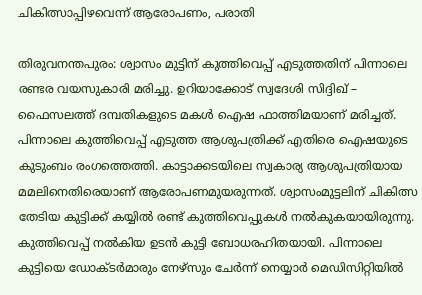ചികിത്സാപ്പിഴവെന്ന് ആരോപണം, പരാതി

തിരുവനന്തപുരം: ശ്വാസം മുട്ടിന് കുത്തിവെപ്പ് എടുത്തതിന് പിന്നാലെ രണ്ടര വയസുകാരി മരിച്ചു. ഉറിയാക്കോട് സ്വദേശി സിദ്ദിഖ് – ഫൈസലത്ത് ദമ്പതികളുടെ മകൾ ഐഷ ഫാത്തിമയാണ് മരിച്ചത്. പിന്നാലെ കുത്തിവെപ്പ് എടുത്ത ആശുപത്രിക്ക് എതിരെ ഐഷയുടെ കുടുംബം രംഗത്തെത്തി. കാട്ടാക്കടയിലെ സ്വകാര്യ ആശുപത്രിയായ മമലിനെതിരെയാണ് ആരോപണമുയരുന്നത്. ശ്വാസംമുട്ടലിന് ചികിത്സ തേടിയ കുട്ടിക്ക് കയ്യിൽ രണ്ട് കുത്തിവെപ്പുകൾ നൽകുകയായിരുന്നു. കുത്തിവെപ്പ് നൽകിയ ഉടൻ കുട്ടി ബോധരഹിതയായി. പിന്നാലെ കുട്ടിയെ ഡോക്ടർമാരും നേഴ്‌സും ചേർന്ന് നെയ്യാർ മെഡിസിറ്റിയിൽ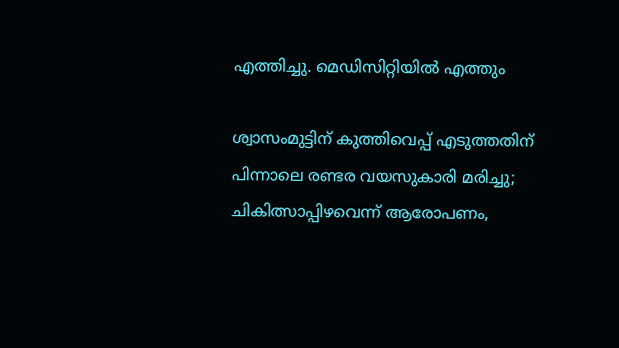എത്തിച്ചു. മെഡിസിറ്റിയിൽ എത്തും

ശ്വാസംമുട്ടിന് കുത്തിവെപ്പ് എടുത്തതിന് പിന്നാലെ രണ്ടര വയസുകാരി മരിച്ചു; ചികിത്സാപ്പിഴവെന്ന് ആരോപണം,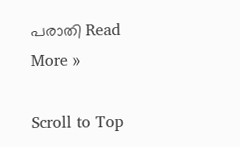പരാതി Read More »

Scroll to Top